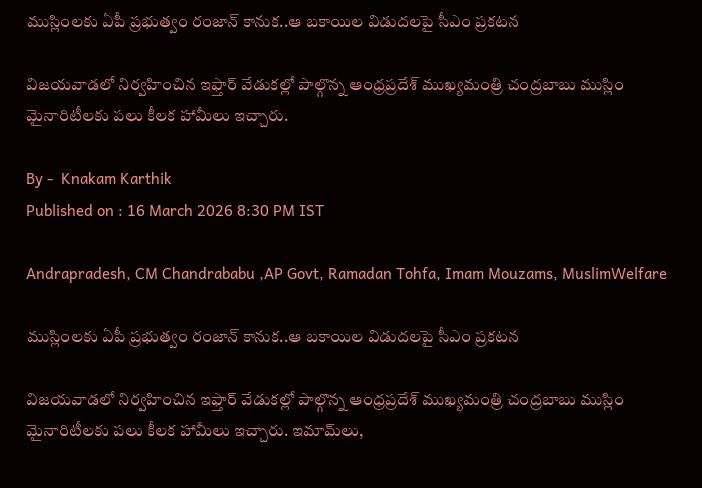ముస్లింలకు ఏపీ ప్రభుత్వం రంజాన్ కానుక..ఆ బకాయిల విడుదలపై సీఎం ప్రకటన

విజయవాడలో నిర్వహించిన ఇఫ్తార్‌ వేడుకల్లో పాల్గొన్న ఆంధ్రప్రదేశ్ ముఖ్యమంత్రి చంద్రబాబు ముస్లిం మైనారిటీలకు పలు కీలక హామీలు ఇచ్చారు.

By -  Knakam Karthik
Published on : 16 March 2026 8:30 PM IST

Andrapradesh, CM Chandrababu ,AP Govt, Ramadan Tohfa, Imam Mouzams, MuslimWelfare

ముస్లింలకు ఏపీ ప్రభుత్వం రంజాన్ కానుక..ఆ బకాయిల విడుదలపై సీఎం ప్రకటన

విజయవాడలో నిర్వహించిన ఇఫ్తార్‌ వేడుకల్లో పాల్గొన్న ఆంధ్రప్రదేశ్ ముఖ్యమంత్రి చంద్రబాబు ముస్లిం మైనారిటీలకు పలు కీలక హామీలు ఇచ్చారు. ఇమామ్‌లు,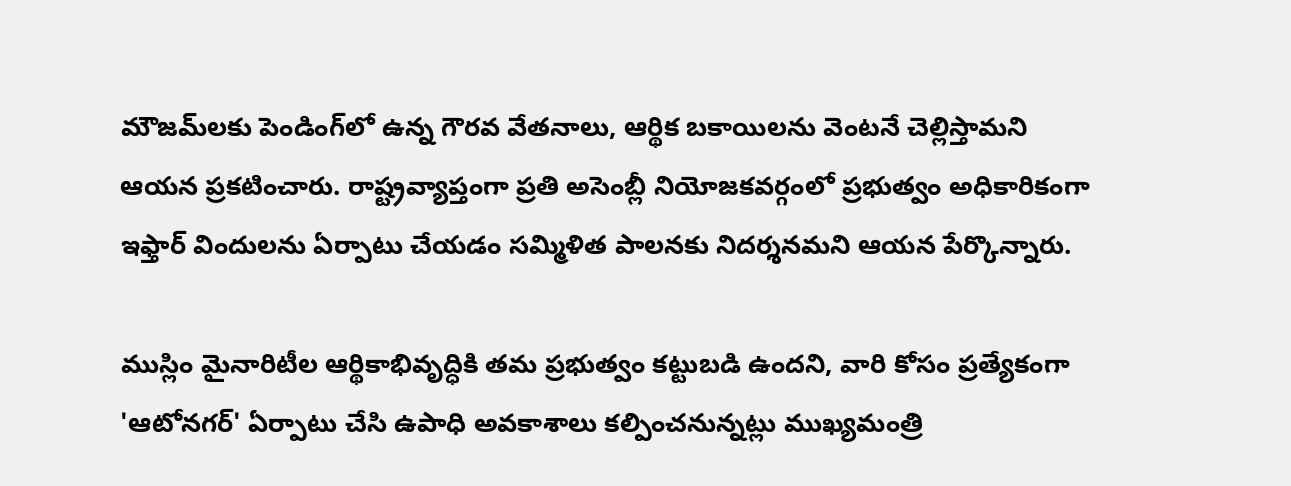మౌజమ్‌లకు పెండింగ్‌లో ఉన్న గౌరవ వేతనాలు, ఆర్థిక బకాయిలను వెంటనే చెల్లిస్తామని ఆయన ప్రకటించారు. రాష్ట్రవ్యాప్తంగా ప్రతి అసెంబ్లీ నియోజకవర్గంలో ప్రభుత్వం అధికారికంగా ఇఫ్తార్ విందులను ఏర్పాటు చేయడం సమ్మిళిత పాలనకు నిదర్శనమని ఆయన పేర్కొన్నారు.

ముస్లిం మైనారిటీల ఆర్థికాభివృద్ధికి తమ ప్రభుత్వం కట్టుబడి ఉందని, వారి కోసం ప్రత్యేకంగా 'ఆటోనగర్' ఏర్పాటు చేసి ఉపాధి అవకాశాలు కల్పించనున్నట్లు ముఖ్యమంత్రి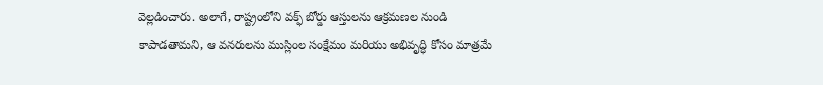వెల్లడించారు. అలాగే, రాష్ట్రంలోని వక్ఫ్ బోర్డు ఆస్తులను ఆక్రమణల నుండి కాపాడతామని, ఆ వనరులను ముస్లింల సంక్షేమం మరియు అభివృద్ధి కోసం మాత్రమే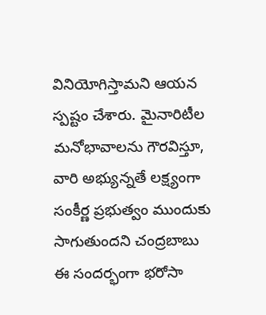వినియోగిస్తామని ఆయన స్పష్టం చేశారు. మైనారిటీల మనోభావాలను గౌరవిస్తూ, వారి అభ్యున్నతే లక్ష్యంగా సంకీర్ణ ప్రభుత్వం ముందుకు సాగుతుందని చంద్రబాబు ఈ సందర్భంగా భరోసా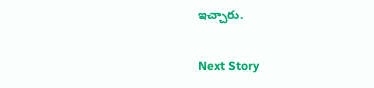ఇచ్చారు.

Next Story